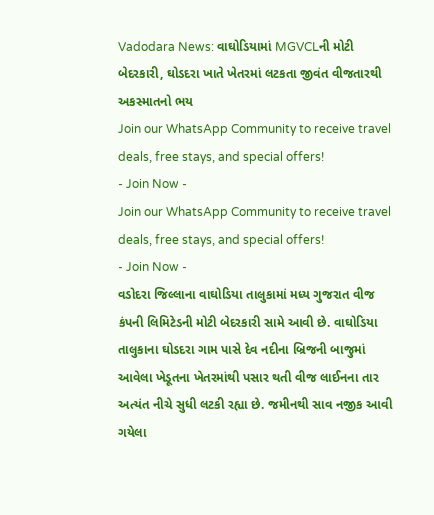Vadodara News: વાઘોડિયામાં MGVCLની મોટી બેદરકારી, ઘોડદરા ખાતે ખેતરમાં લટકતા જીવંત વીજતારથી અકસ્માતનો ભય
Join our WhatsApp Community to receive travel deals, free stays, and special offers!
- Join Now -
Join our WhatsApp Community to receive travel deals, free stays, and special offers!
- Join Now -
વડોદરા જિલ્લાના વાઘોડિયા તાલુકામાં મધ્ય ગુજરાત વીજ કંપની લિમિટેડની મોટી બેદરકારી સામે આવી છે. વાઘોડિયા તાલુકાના ઘોડદરા ગામ પાસે દેવ નદીના બ્રિજની બાજુમાં આવેલા ખેડૂતના ખેતરમાંથી પસાર થતી વીજ લાઈનના તાર અત્યંત નીચે સુધી લટકી રહ્યા છે. જમીનથી સાવ નજીક આવી ગયેલા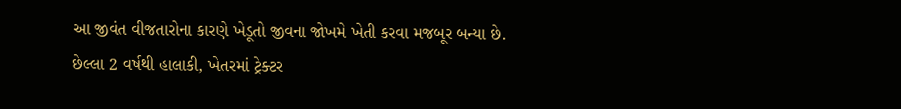આ જીવંત વીજતારોના કારણે ખેડૂતો જીવના જોખમે ખેતી કરવા મજબૂર બન્યા છે.
છેલ્લા 2 વર્ષથી હાલાકી, ખેતરમાં ટ્રેક્ટર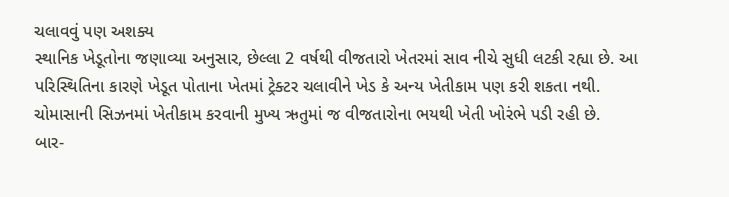ચલાવવું પણ અશક્ય
સ્થાનિક ખેડૂતોના જણાવ્યા અનુસાર, છેલ્લા 2 વર્ષથી વીજતારો ખેતરમાં સાવ નીચે સુધી લટકી રહ્યા છે. આ પરિસ્થિતિના કારણે ખેડૂત પોતાના ખેતમાં ટ્રેક્ટર ચલાવીને ખેડ કે અન્ય ખેતીકામ પણ કરી શકતા નથી. ચોમાસાની સિઝનમાં ખેતીકામ કરવાની મુખ્ય ઋતુમાં જ વીજતારોના ભયથી ખેતી ખોરંભે પડી રહી છે.
બાર-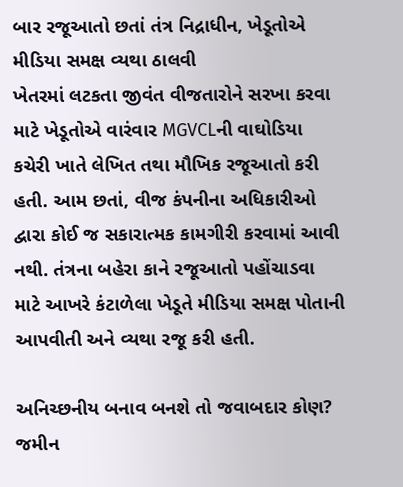બાર રજૂઆતો છતાં તંત્ર નિદ્રાધીન, ખેડૂતોએ મીડિયા સમક્ષ વ્યથા ઠાલવી
ખેતરમાં લટકતા જીવંત વીજતારોને સરખા કરવા માટે ખેડૂતોએ વારંવાર MGVCLની વાઘોડિયા કચેરી ખાતે લેખિત તથા મૌખિક રજૂઆતો કરી હતી. આમ છતાં, વીજ કંપનીના અધિકારીઓ દ્વારા કોઈ જ સકારાત્મક કામગીરી કરવામાં આવી નથી. તંત્રના બહેરા કાને રજૂઆતો પહોંચાડવા માટે આખરે કંટાળેલા ખેડૂતે મીડિયા સમક્ષ પોતાની આપવીતી અને વ્યથા રજૂ કરી હતી.

અનિચ્છનીય બનાવ બનશે તો જવાબદાર કોણ?
જમીન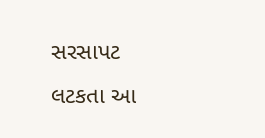સરસાપટ લટકતા આ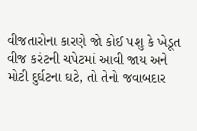વીજતારોના કારણે જો કોઈ પશુ કે ખેડૂત વીજ કરંટની ચપેટમાં આવી જાય અને મોટી દુર્ઘટના ઘટે, તો તેનો જવાબદાર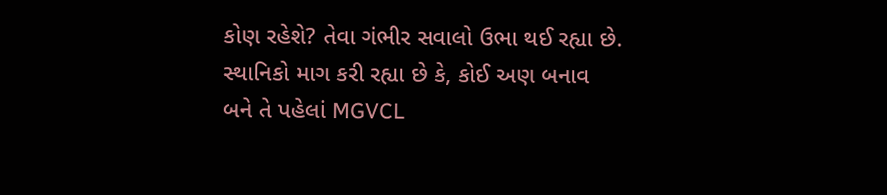કોણ રહેશે? તેવા ગંભીર સવાલો ઉભા થઈ રહ્યા છે. સ્થાનિકો માગ કરી રહ્યા છે કે, કોઈ અણ બનાવ બને તે પહેલાં MGVCL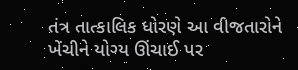તંત્ર તાત્કાલિક ધોરણે આ વીજતારોને ખેંચીને યોગ્ય ઊંચાઈ પર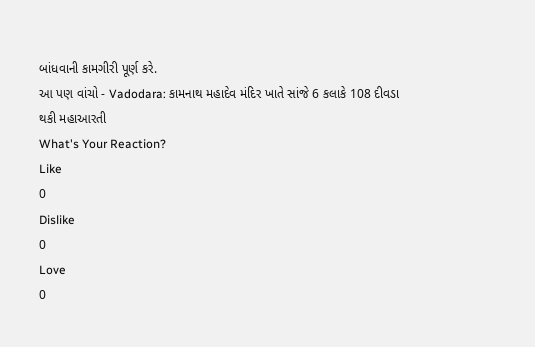બાંધવાની કામગીરી પૂર્ણ કરે.
આ પણ વાંચો - Vadodara: કામનાથ મહાદેવ મંદિર ખાતે સાંજે 6 કલાકે 108 દીવડા થકી મહાઆરતી
What's Your Reaction?
Like
0
Dislike
0
Love
0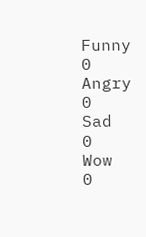Funny
0
Angry
0
Sad
0
Wow
0